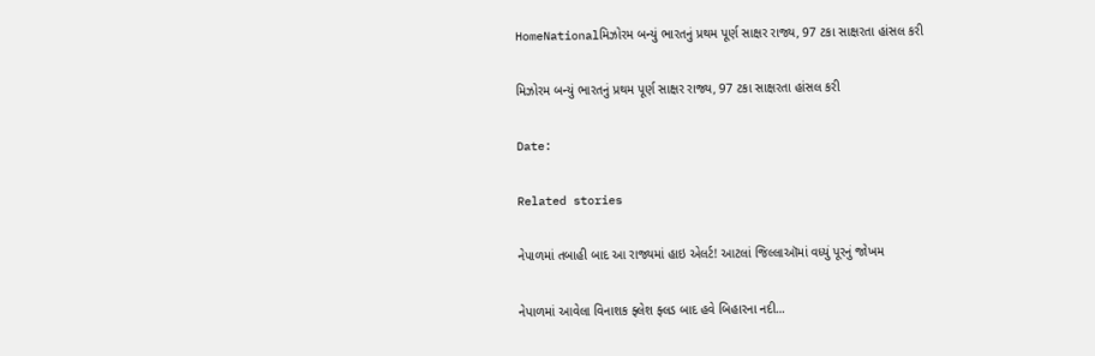HomeNationalમિઝોરમ બન્યું ભારતનું પ્રથમ પૂર્ણ સાક્ષર રાજ્ય, 97 ટકા સાક્ષરતા હાંસલ કરી

મિઝોરમ બન્યું ભારતનું પ્રથમ પૂર્ણ સાક્ષર રાજ્ય, 97 ટકા સાક્ષરતા હાંસલ કરી

Date:

Related stories

નેપાળમાં તબાહી બાદ આ રાજ્યમાં હાઇ એલર્ટ! આટલાં જિલ્લાઑમાં વધ્યું પૂરનું જોખમ

નેપાળમાં આવેલા વિનાશક ફ્લેશ ફ્લડ બાદ હવે બિહારના નદી...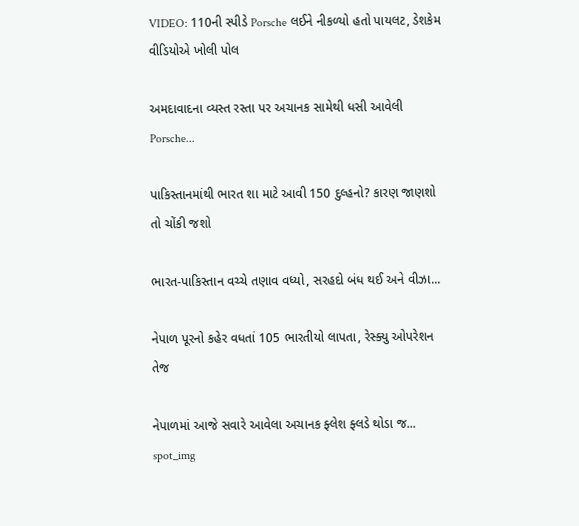VIDEO: 110ની સ્પીડે Porsche લઈને નીકળ્યો હતો પાયલટ, ડેશકેમ વીડિયોએ ખોલી પોલ

અમદાવાદના વ્યસ્ત રસ્તા પર અચાનક સામેથી ધસી આવેલી Porsche...

પાકિસ્તાનમાંથી ભારત શા માટે આવી 150 દુલ્હનો? કારણ જાણશો તો ચોંકી જશો

ભારત-પાકિસ્તાન વચ્ચે તણાવ વધ્યો, સરહદો બંધ થઈ અને વીઝા...

નેપાળ પૂરનો કહેર વધતાં 105 ભારતીયો લાપતા, રેસ્ક્યુ ઓપરેશન તેજ

નેપાળમાં આજે સવારે આવેલા અચાનક ફ્લેશ ફ્લડે થોડા જ...
spot_img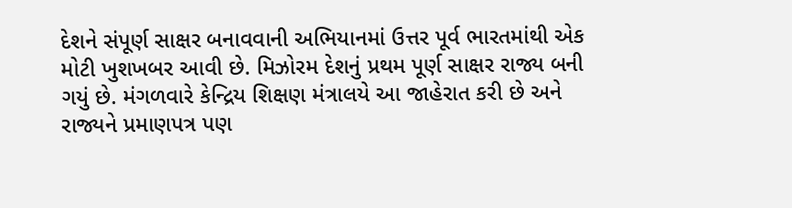દેશને સંપૂર્ણ સાક્ષર બનાવવાની અભિયાનમાં ઉત્તર પૂર્વ ભારતમાંથી એક મોટી ખુશખબર આવી છે. મિઝોરમ દેશનું પ્રથમ પૂર્ણ સાક્ષર રાજ્ય બની ગયું છે. મંગળવારે કેન્દ્રિય શિક્ષણ મંત્રાલયે આ જાહેરાત કરી છે અને રાજ્યને પ્રમાણપત્ર પણ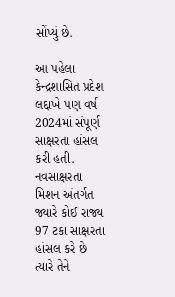સોંપ્યું છે.

આ પહેલા કેન્દ્રશાસિત પ્રદેશ લદ્દાખે પણ વર્ષ 2024માં સંપૂર્ણ સાક્ષરતા હાંસલ કરી હતી. નવસાક્ષરતા મિશન અંતર્ગત જ્યારે કોઈ રાજ્ય 97 ટકા સાક્ષરતા હાંસલ કરે છે ત્યારે તેને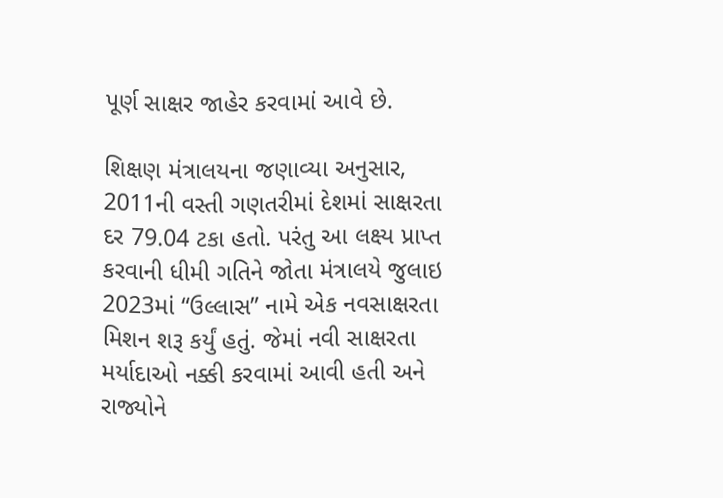પૂર્ણ સાક્ષર જાહેર કરવામાં આવે છે.

શિક્ષણ મંત્રાલયના જણાવ્યા અનુસાર, 2011ની વસ્તી ગણતરીમાં દેશમાં સાક્ષરતા દર 79.04 ટકા હતો. પરંતુ આ લક્ષ્ય પ્રાપ્ત કરવાની ધીમી ગતિને જોતા મંત્રાલયે જુલાઇ 2023માં “ઉલ્લાસ” નામે એક નવસાક્ષરતા મિશન શરૂ કર્યું હતું. જેમાં નવી સાક્ષરતા મર્યાદાઓ નક્કી કરવામાં આવી હતી અને રાજ્યોને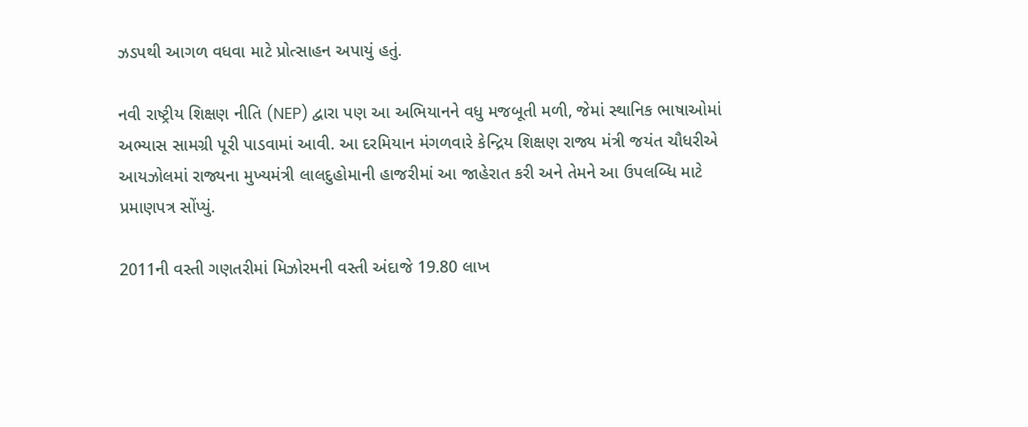ઝડપથી આગળ વધવા માટે પ્રોત્સાહન અપાયું હતું.

નવી રાષ્ટ્રીય શિક્ષણ નીતિ (NEP) દ્વારા પણ આ અભિયાનને વધુ મજબૂતી મળી, જેમાં સ્થાનિક ભાષાઓમાં અભ્યાસ સામગ્રી પૂરી પાડવામાં આવી. આ દરમિયાન મંગળવારે કેન્દ્રિય શિક્ષણ રાજ્ય મંત્રી જયંત ચૌધરીએ આયઝોલમાં રાજ્યના મુખ્યમંત્રી લાલદુહોમાની હાજરીમાં આ જાહેરાત કરી અને તેમને આ ઉપલબ્ધિ માટે પ્રમાણપત્ર સોંપ્યું.

2011ની વસ્તી ગણતરીમાં મિઝોરમની વસ્તી અંદાજે 19.80 લાખ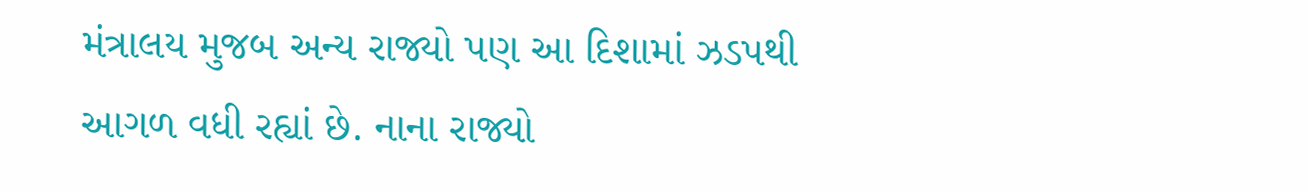મંત્રાલય મુજબ અન્ય રાજ્યો પણ આ દિશામાં ઝડપથી આગળ વધી રહ્યાં છે. નાના રાજ્યો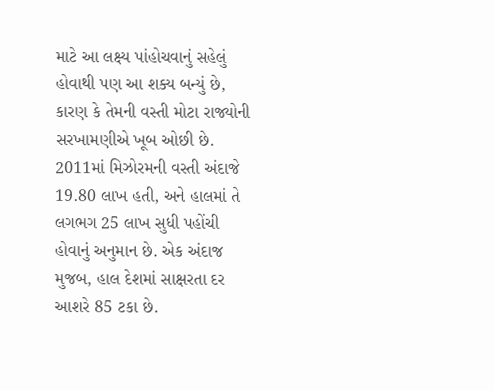માટે આ લક્ષ્ય પાંહોચવાનું સહેલું હોવાથી પણ આ શક્ય બન્યું છે, કારણ કે તેમની વસ્તી મોટા રાજ્યોની સરખામણીએ ખૂબ ઓછી છે. 2011માં મિઝોરમની વસ્તી અંદાજે 19.80 લાખ હતી, અને હાલમાં તે લગભગ 25 લાખ સુધી પહોંચી હોવાનું અનુમાન છે. એક અંદાજ મુજબ, હાલ દેશમાં સાક્ષરતા દર આશરે 85 ટકા છે.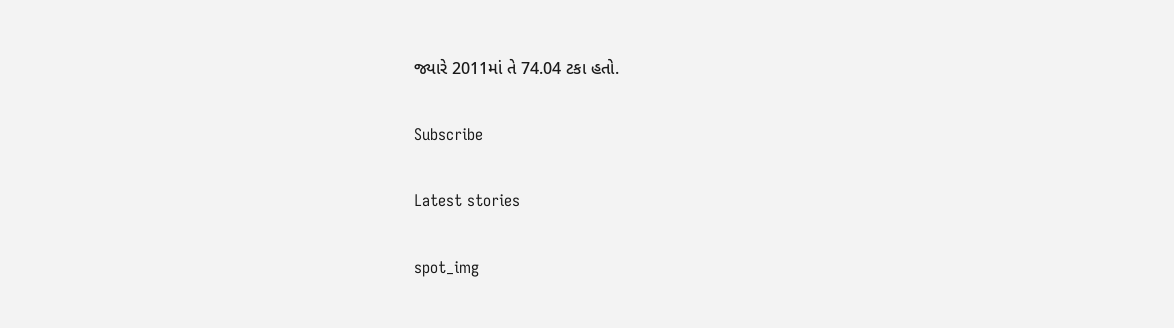જ્યારે 2011માં તે 74.04 ટકા હતો.

Subscribe

Latest stories

spot_img